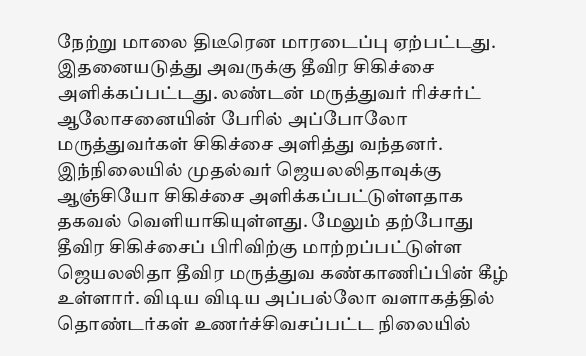நேற்று மாலை திடீரென மாரடைப்பு ஏற்பட்டது. இதனையடுத்து அவருக்கு தீவிர சிகிச்சை அளிக்கப்பட்டது. லண்டன் மருத்துவர் ரிச்சர்ட் ஆலோசனையின் பேரில் அப்போலோ மருத்துவர்கள் சிகிச்சை அளித்து வந்தனர்.
இந்நிலையில் முதல்வர் ஜெயலலிதாவுக்கு ஆஞ்சியோ சிகிச்சை அளிக்கப்பட்டுள்ளதாக தகவல் வெளியாகியுள்ளது. மேலும் தற்போது தீவிர சிகிச்சைப் பிரிவிற்கு மாற்றப்பட்டுள்ள ஜெயலலிதா தீவிர மருத்துவ கண்காணிப்பின் கீழ் உள்ளார். விடிய விடிய அப்பல்லோ வளாகத்தில் தொண்டர்கள் உணர்ச்சிவசப்பட்ட நிலையில்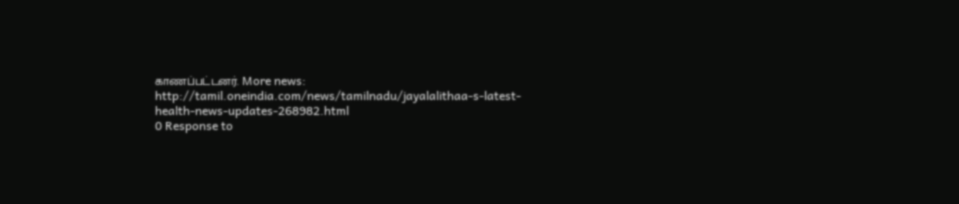காணப்பட்டனர். More news: http://tamil.oneindia.com/news/tamilnadu/jayalalithaa-s-latest-health-news-updates-268982.html
0 Response to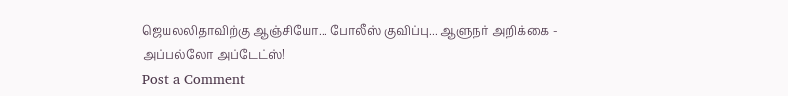ஜெயலலிதாவிற்கு ஆஞ்சியோ... போலீஸ் குவிப்பு... ஆளுநர் அறிக்கை - அப்பல்லோ அப்டேட்ஸ்!
Post a Comment